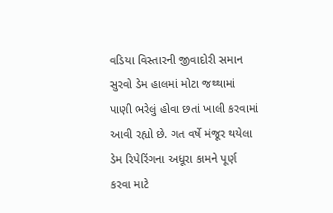વડિયા વિસ્તારની જીવાદોરી સમાન સુરવો ડેમ હાલમાં મોટા જથ્થામાં પાણી ભરેલું હોવા છતાં ખાલી કરવામાં આવી રહ્યો છે. ગત વર્ષે મંજૂર થયેલા ડેમ રિપેરિંગના અધૂરા કામને પૂર્ણ કરવા માટે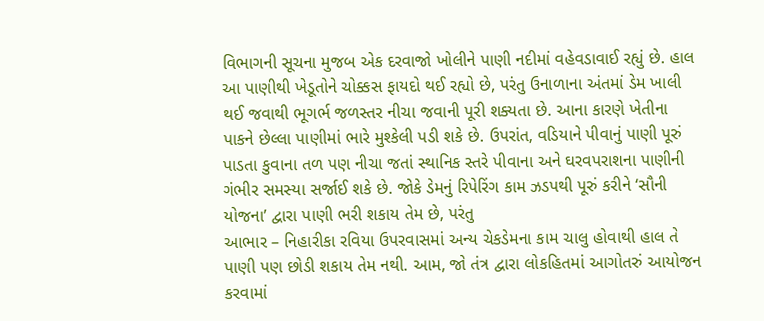વિભાગની સૂચના મુજબ એક દરવાજો ખોલીને પાણી નદીમાં વહેવડાવાઈ રહ્યું છે. હાલ આ પાણીથી ખેડૂતોને ચોક્કસ ફાયદો થઈ રહ્યો છે, પરંતુ ઉનાળાના અંતમાં ડેમ ખાલી થઈ જવાથી ભૂગર્ભ જળસ્તર નીચા જવાની પૂરી શક્યતા છે. આના કારણે ખેતીના પાકને છેલ્લા પાણીમાં ભારે મુશ્કેલી પડી શકે છે. ઉપરાંત, વડિયાને પીવાનું પાણી પૂરું પાડતા કુવાના તળ પણ નીચા જતાં સ્થાનિક સ્તરે પીવાના અને ઘરવપરાશના પાણીની ગંભીર સમસ્યા સર્જાઈ શકે છે. જોકે ડેમનું રિપેરિંગ કામ ઝડપથી પૂરું કરીને ‘સૌની યોજના’ દ્વારા પાણી ભરી શકાય તેમ છે, પરંતુ
આભાર – નિહારીકા રવિયા ઉપરવાસમાં અન્ય ચેકડેમના કામ ચાલુ હોવાથી હાલ તે પાણી પણ છોડી શકાય તેમ નથી. આમ, જો તંત્ર દ્વારા લોકહિતમાં આગોતરું આયોજન કરવામાં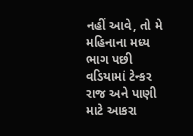નહીં આવે, તો મે મહિનાના મધ્ય ભાગ પછી વડિયામાં ટેન્કર રાજ અને પાણી માટે આકરા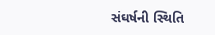સંઘર્ષની સ્થિતિ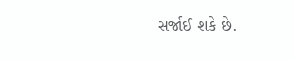સર્જાઈ શકે છે.